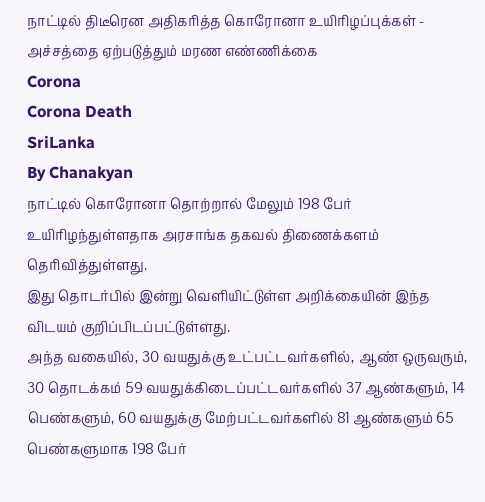நாட்டில் திடீரென அதிகரித்த கொரோனா உயிரிழப்புக்கள் - அச்சத்தை ஏற்படுத்தும் மரண எண்ணிக்கை
Corona
Corona Death
SriLanka
By Chanakyan
நாட்டில் கொரோனா தொற்றால் மேலும் 198 பேர் உயிரிழந்துள்ளதாக அரசாங்க தகவல் திணைக்களம் தெரிவித்துள்ளது.
இது தொடர்பில் இன்று வெளியிட்டுள்ள அறிக்கையின் இந்த விடயம் குறிப்பிடப்பட்டுள்ளது.
அந்த வகையில், 30 வயதுக்கு உட்பட்டவர்களில், ஆண் ஒருவரும், 30 தொடக்கம் 59 வயதுக்கிடைப்பட்டவர்களில் 37 ஆண்களும், 14 பெண்களும், 60 வயதுக்கு மேற்பட்டவர்களில் 81 ஆண்களும் 65 பெண்களுமாக 198 பேர்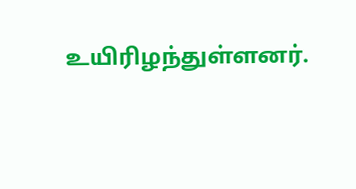உயிரிழந்துள்ளனர்.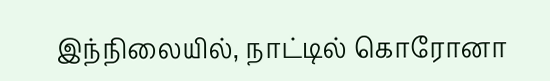இந்நிலையில், நாட்டில் கொரோனா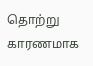தொற்று காரணமாக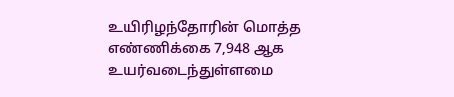உயிரிழந்தோரின் மொத்த எண்ணிக்கை 7,948 ஆக உயர்வடைந்துள்ளமை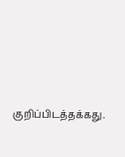குறிப்பிடத்தக்கது.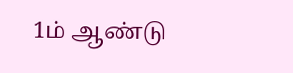1ம் ஆண்டு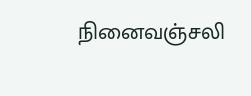நினைவஞ்சலி